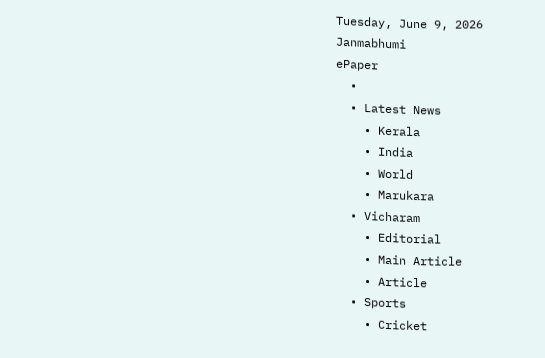Tuesday, June 9, 2026
Janmabhumi
ePaper
  •
  • Latest News
    • Kerala
    • India
    • World
    • Marukara
  • Vicharam
    • Editorial
    • Main Article
    • Article
  • Sports
    • Cricket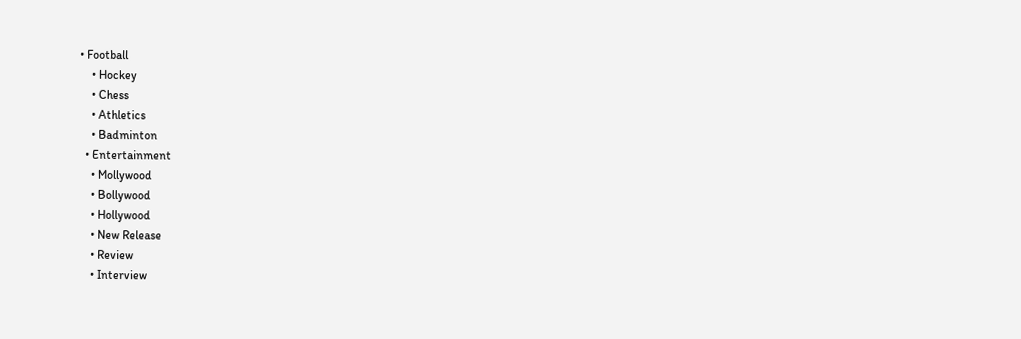• Football
    • Hockey
    • Chess
    • Athletics
    • Badminton
  • Entertainment
    • Mollywood
    • Bollywood
    • Hollywood
    • New Release
    • Review
    • Interview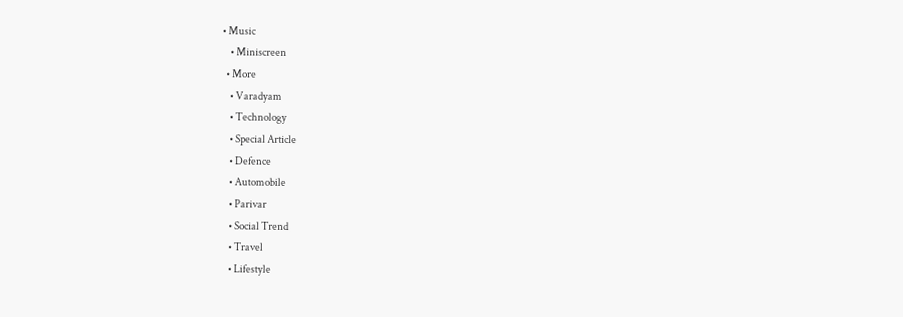• Music
    • Miniscreen
  • More
    • Varadyam
    • Technology
    • Special Article
    • Defence
    • Automobile
    • Parivar
    • Social Trend
    • Travel
    • Lifestyle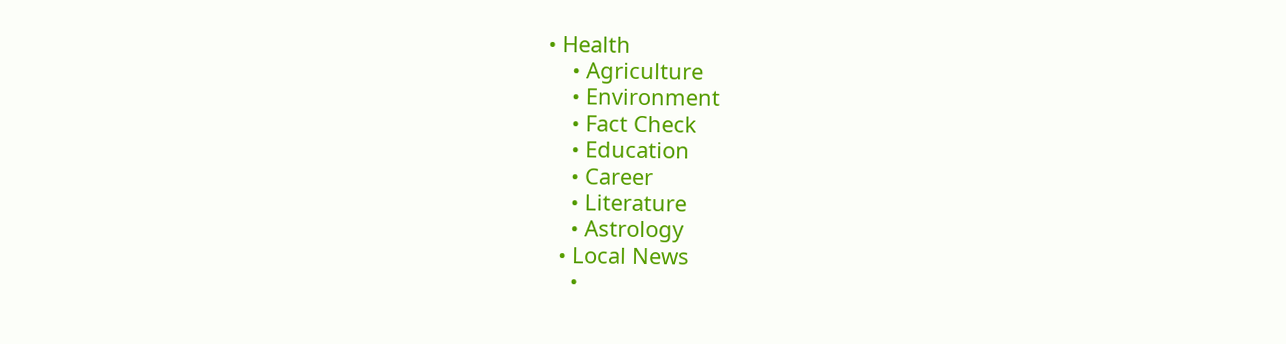• Health
    • Agriculture
    • Environment
    • Fact Check
    • Education
    • Career
    • Literature
    • Astrology
  • Local News
    •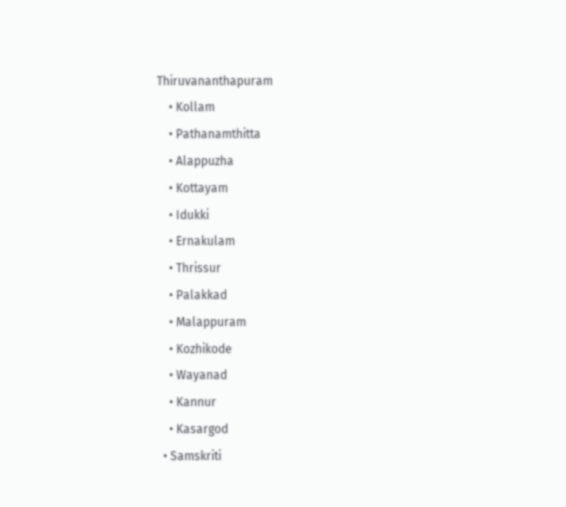Thiruvananthapuram
    • Kollam
    • Pathanamthitta
    • Alappuzha
    • Kottayam
    • Idukki
    • Ernakulam
    • Thrissur
    • Palakkad
    • Malappuram
    • Kozhikode
    • Wayanad
    • Kannur
    • Kasargod
  • Samskriti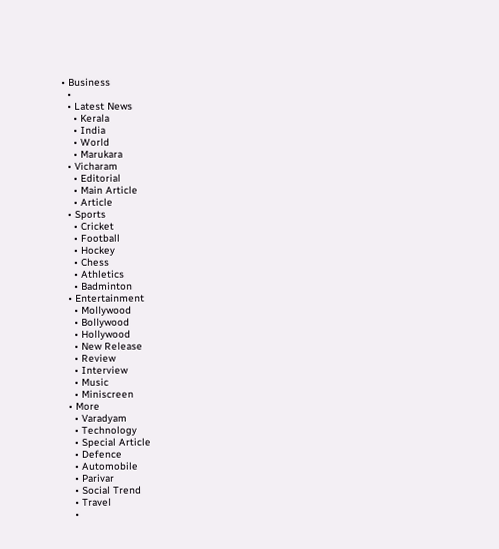• Business
  •
  • Latest News
    • Kerala
    • India
    • World
    • Marukara
  • Vicharam
    • Editorial
    • Main Article
    • Article
  • Sports
    • Cricket
    • Football
    • Hockey
    • Chess
    • Athletics
    • Badminton
  • Entertainment
    • Mollywood
    • Bollywood
    • Hollywood
    • New Release
    • Review
    • Interview
    • Music
    • Miniscreen
  • More
    • Varadyam
    • Technology
    • Special Article
    • Defence
    • Automobile
    • Parivar
    • Social Trend
    • Travel
    •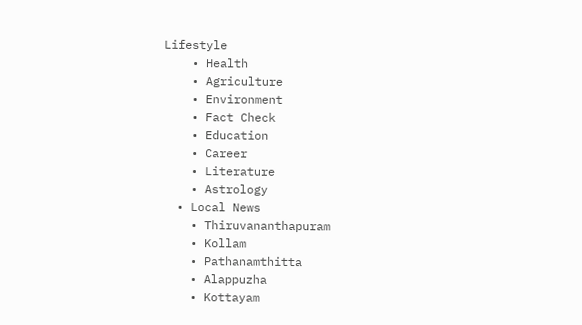Lifestyle
    • Health
    • Agriculture
    • Environment
    • Fact Check
    • Education
    • Career
    • Literature
    • Astrology
  • Local News
    • Thiruvananthapuram
    • Kollam
    • Pathanamthitta
    • Alappuzha
    • Kottayam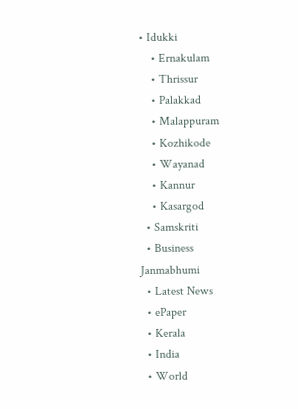• Idukki
    • Ernakulam
    • Thrissur
    • Palakkad
    • Malappuram
    • Kozhikode
    • Wayanad
    • Kannur
    • Kasargod
  • Samskriti
  • Business
Janmabhumi
  • Latest News
  • ePaper
  • Kerala
  • India
  • World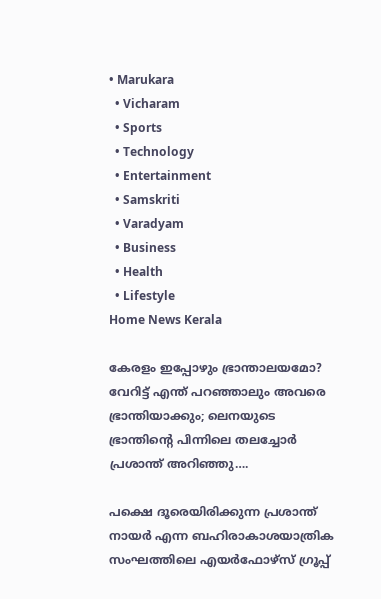• Marukara
  • Vicharam
  • Sports
  • Technology
  • Entertainment
  • Samskriti
  • Varadyam
  • Business
  • Health
  • Lifestyle
Home News Kerala

കേരളം ഇപ്പോഴും ഭ്രാന്താലയമോ? വേറിട്ട് എന്ത് പറഞ്ഞാലും അവരെ ഭ്രാന്തിയാക്കും; ലെനയുടെ ഭ്രാന്തിന്റെ പിന്നിലെ തലച്ചോര്‍ പ്രശാന്ത് അറിഞ്ഞു….

പക്ഷെ ദൂരെയിരിക്കുന്ന പ്രശാന്ത് നായര്‍ എന്ന ബഹിരാകാശയാത്രിക സംഘത്തിലെ എയർഫോഴ്സ് ഗ്രൂപ്പ്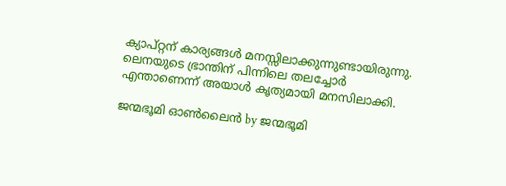ക്യാപ്റ്റന് കാര്യങ്ങള്‍ മനസ്സിലാക്കുന്നുണ്ടായിരുന്നു. ലെനയുടെ ഭ്രാന്തിന് പിന്നിലെ തലച്ചോര്‍ എന്താണെന്ന് അയാള്‍ കൃത്യമായി മനസിലാക്കി.

ജന്മഭൂമി ഓണ്‍ലൈന്‍ by ജന്മഭൂമി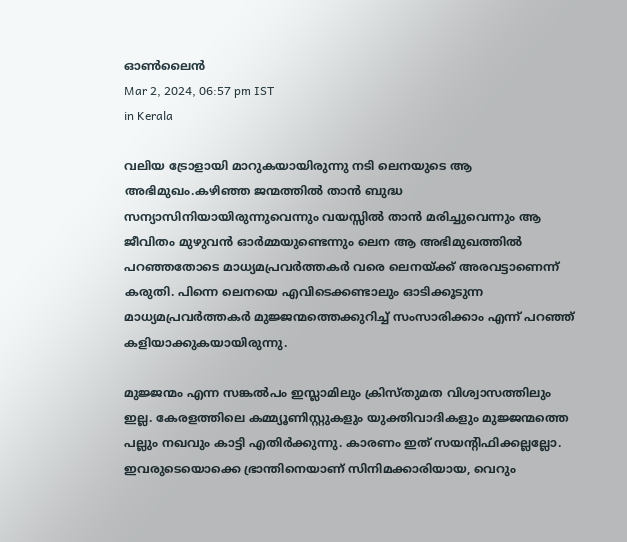ഓണ്‍ലൈന്‍
Mar 2, 2024, 06:57 pm IST
in Kerala

വലിയ ട്രോളായി മാറുകയായിരുന്നു നടി ലെനയുടെ ആ അഭിമുഖം.കഴിഞ്ഞ ജന്മത്തില്‍ താന്‍ ബുദ്ധ സന്യാസിനിയായിരുന്നുവെന്നും വയസ്സില്‍ താന്‍ മരിച്ചുവെന്നും ആ ജീവിതം മുഴുവന്‍ ഓര്‍മ്മയുണ്ടെന്നും ലെന ആ അഭിമുഖത്തില്‍ പറഞ്ഞതോടെ മാധ്യമപ്രവര്‍ത്തകര്‍ വരെ ലെനയ്‌ക്ക് അരവട്ടാണെന്ന് കരുതി. പിന്നെ ലെനയെ എവിടെക്കണ്ടാലും ഓടിക്കൂടുന്ന മാധ്യമപ്രവര്‍ത്തകര്‍ മുജ്ജന്മത്തെക്കുറിച്ച് സംസാരിക്കാം എന്ന് പറഞ്ഞ് കളിയാക്കുകയായിരുന്നു.

മുജ്ജന്മം എന്ന സങ്കല്‍പം ഇസ്ലാമിലും ക്രിസ്തുമത വിശ്വാസത്തിലും ഇല്ല. കേരളത്തിലെ കമ്മ്യൂണിസ്റ്റുകളും യുക്തിവാദികളും മുജ്ജന്മത്തെ പല്ലും നഖവും കാട്ടി എതിര്‍ക്കുന്നു. കാരണം ഇത് സയന്‍റിഫിക്കല്ലല്ലോ. ഇവരുടെയൊക്കെ ഭ്രാന്തിനെയാണ് സിനിമക്കാരിയായ, വെറും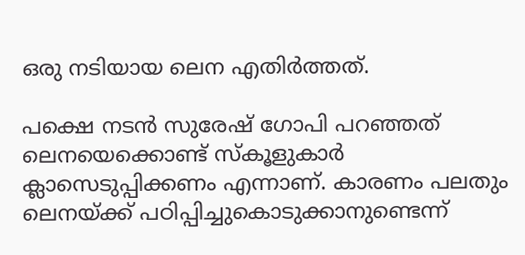ഒരു നടിയായ ലെന എതിര്‍ത്തത്.

പക്ഷെ നടന്‍ സുരേഷ് ഗോപി പറഞ്ഞത് ലെനയെക്കൊണ്ട് സ്കൂളുകാര്‍ ക്ലാസെടുപ്പിക്കണം എന്നാണ്. കാരണം പലതും ലെനയ്‌ക്ക് പഠിപ്പിച്ചുകൊടുക്കാനുണ്ടെന്ന്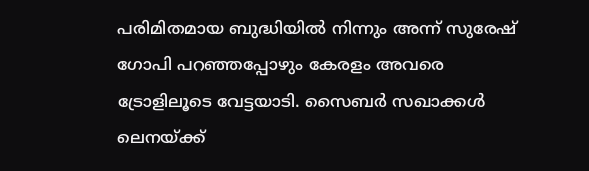പരിമിതമായ ബുദ്ധിയില്‍ നിന്നും അന്ന് സുരേഷ് ഗോപി പറഞ്ഞപ്പോഴും കേരളം അവരെ ട്രോളിലൂടെ വേട്ടയാടി. സൈബര്‍ സഖാക്കള്‍ ലെനയ്‌ക്ക്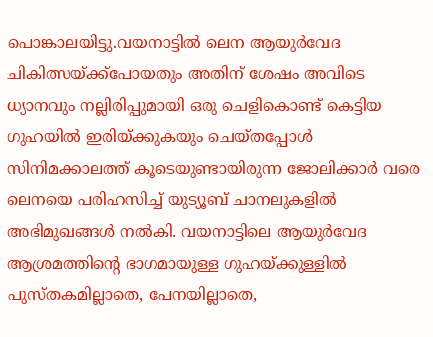പൊങ്കാലയിട്ടു.വയനാട്ടില്‍ ലെന ആയുര്‍വേദ ചികിത്സയ്‌ക്ക്പോയതും അതിന് ശേഷം അവിടെ ധ്യാനവും നല്ലിരിപ്പുമായി ഒരു ചെളികൊണ്ട് കെട്ടിയ ഗുഹയില്‍ ഇരിയ്‌ക്കുകയും ചെയ്തപ്പോള്‍ സിനിമക്കാലത്ത് കൂടെയുണ്ടായിരുന്ന ജോലിക്കാര്‍ വരെ ലെനയെ പരിഹസിച്ച് യുട്യൂബ് ചാനലുകളില്‍ അഭിമുഖങ്ങള്‍ നല്‍കി. വയനാട്ടിലെ ആയുര്‍വേദ ആശ്രമത്തിന്റെ ഭാഗമായുള്ള ഗുഹയ്‌ക്കുള്ളില്‍ പുസ്തകമില്ലാതെ, പേനയില്ലാതെ,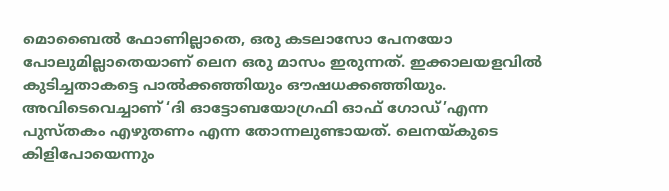മൊബൈല്‍ ഫോണില്ലാതെ, ഒരു കടലാസോ പേനയോ പോലുമില്ലാതെയാണ് ലെന ഒരു മാസം ഇരുന്നത്. ഇക്കാലയളവില്‍ കുടിച്ചതാകട്ടെ പാല്‍ക്കഞ്ഞിയും ഔഷധക്കഞ്ഞിയും. അവിടെവെച്ചാണ് ‘ദി ഓട്ടോബയോഗ്രഫി ഓഫ് ഗോഡ്’എന്ന പുസ്തകം എഴുതണം എന്ന തോന്നലുണ്ടായത്. ലെനയ്‌കുടെ കിളിപോയെന്നും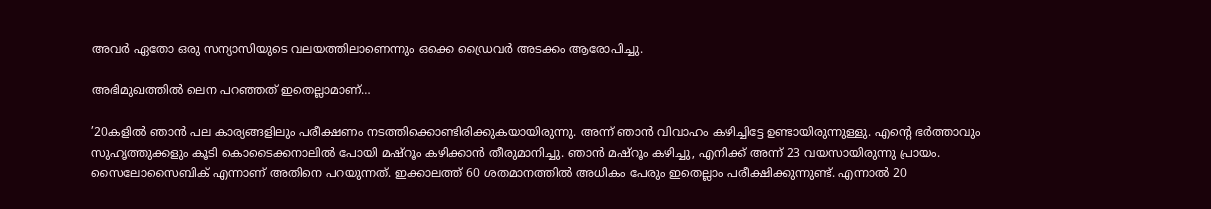അവര്‍ ഏതോ ഒരു സന്യാസിയുടെ വലയത്തിലാണെന്നും ഒക്കെ ഡ്രൈവര്‍ അടക്കം ആരോപിച്ചു.

അഭിമുഖത്തിൽ ലെന പറഞ്ഞത് ഇതെല്ലാമാണ്…

’20കളിൽ ഞാൻ പല കാര്യങ്ങളിലും പരീക്ഷണം നടത്തിക്കൊണ്ടിരിക്കുകയായിരുന്നു. അന്ന് ഞാൻ വിവാഹം കഴിച്ചിട്ടേ ഉണ്ടായിരുന്നുള്ളു. എന്റെ ഭർത്താവും സുഹൃത്തുക്കളും കൂടി കൊടൈക്കനാലിൽ പോയി മഷ്റൂം കഴിക്കാൻ തീരുമാനിച്ചു. ഞാൻ മഷ്റൂം കഴിച്ചു, എനിക്ക് അന്ന് 23 വയസായിരുന്നു പ്രായം. സൈലോസൈബിക് എന്നാണ് അതിനെ പറയുന്നത്. ഇക്കാലത്ത് 60 ശതമാനത്തിൽ അധികം പേരും ഇതെല്ലാം പരീക്ഷിക്കുന്നുണ്ട്. എന്നാൽ 20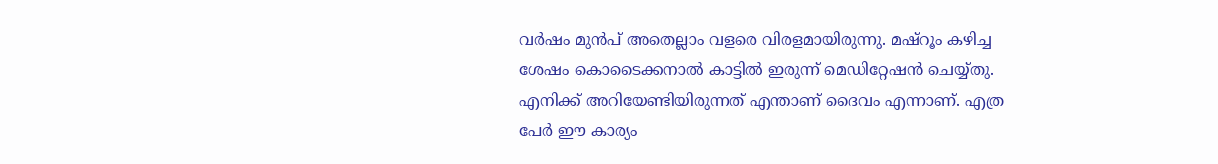വർഷം മുൻപ് അതെല്ലാം വളരെ വിരളമായിരുന്നു. മഷ്റൂം കഴിച്ച ശേഷം കൊടൈക്കനാൽ കാട്ടിൽ ഇരുന്ന് മെഡിറ്റേഷൻ ചെയ്യ്തു. എനിക്ക് അറിയേണ്ടിയിരുന്നത് എന്താണ് ദൈവം എന്നാണ്. എത്ര പേർ ഈ കാര്യം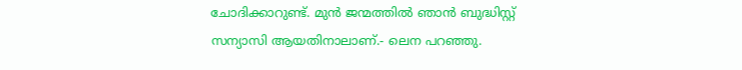ചോദിക്കാറുണ്ട്. മുൻ ജന്മത്തിൽ ഞാൻ ബുദ്ധിസ്റ്റ് സന്യാസി ആയതിനാലാണ്.- ലെന പറഞ്ഞു.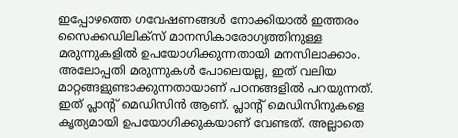ഇപ്പോഴത്തെ ഗവേഷണങ്ങൾ നോക്കിയാൽ ഇത്തരം സൈക്കഡിലിക്സ് മാനസികാരോഗ്യത്തിനുള്ള മരുന്നുകളിൽ ഉപയോഗിക്കുന്നതായി മനസിലാക്കാം. അലോപ്പതി മരുന്നുകൾ പോലെയല്ല, ഇത് വലിയ മാറ്റങ്ങളുണ്ടാക്കുന്നതായാണ് പഠനങ്ങളിൽ പറയുന്നത്. ഇത് പ്ലാന്റ് മെഡിസിൻ ആണ്. പ്ലാന്റ് മെഡിസിനുകളെ കൃത്യമായി ഉപയോഗിക്കുകയാണ് വേണ്ടത്. അല്ലാതെ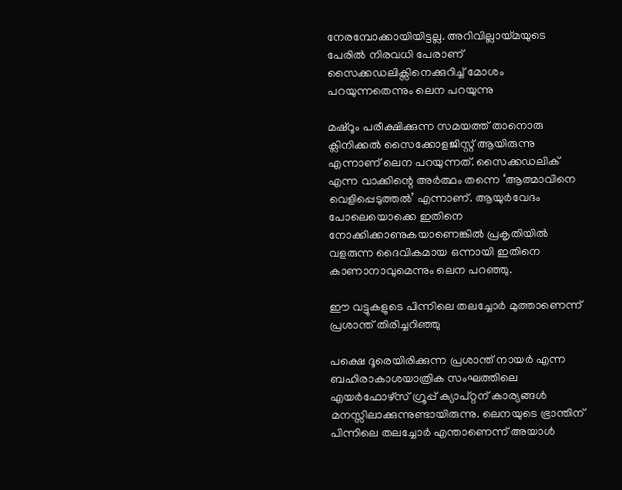നേരമ്പോക്കായിയിട്ടല്ല. അറിവില്ലായ്‌മയുടെ പേരിൽ നിരവധി പേരാണ് സൈക്കഡലിക്സിനെക്കുറിച്ച് മോശം പറയുന്നതെന്നും ലെന പറയുന്നു

മഷ്റൂം പരീക്ഷിക്കുന്ന സമയത്ത് താനൊരു ക്ലിനിക്കൽ സൈക്കോളജിസ്റ്റ് ആയിരുന്നു എന്നാണ് ലെന പറയുന്നത്. സൈക്കഡലിക് എന്ന വാക്കിന്റെ അർത്ഥം തന്നെ ‘ആത്മാവിനെ വെളിപ്പെടുത്തൽ’ എന്നാണ്. ആയുർവേദം പോലെയൊക്കെ ഇതിനെ നോക്കിക്കാണുകയാണെങ്കിൽ പ്രകൃതിയിൽ വളരുന്ന ദൈവികമായ ഒന്നായി ഇതിനെ കാണാനാവുമെന്നും ലെന പറഞ്ഞു.

ഈ വട്ടുകളുടെ പിന്നിലെ തലച്ചോര്‍ മുത്താണെന്ന് പ്രശാന്ത് തിരിച്ചറിഞ്ഞു

പക്ഷെ ദൂരെയിരിക്കുന്ന പ്രശാന്ത് നായര്‍ എന്ന ബഹിരാകാശയാത്രിക സംഘത്തിലെ എയർഫോഴ്സ് ഗ്രൂപ്പ് ക്യാപ്റ്റന് കാര്യങ്ങള്‍ മനസ്സിലാക്കുന്നുണ്ടായിരുന്നു. ലെനയുടെ ഭ്രാന്തിന് പിന്നിലെ തലച്ചോര്‍ എന്താണെന്ന് അയാള്‍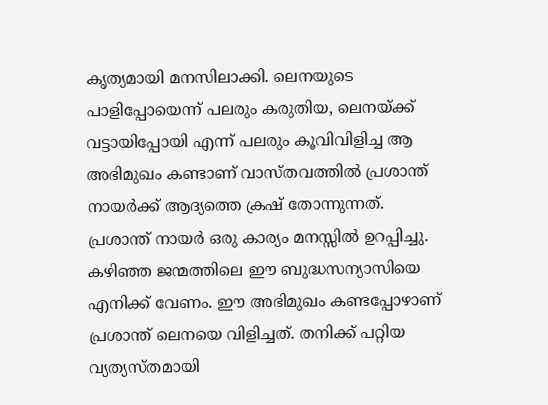കൃത്യമായി മനസിലാക്കി. ലെനയുടെ പാളിപ്പോയെന്ന് പലരും കരുതിയ, ലെനയ്‌ക്ക് വട്ടായിപ്പോയി എന്ന് പലരും കൂവിവിളിച്ച ആ അഭിമുഖം കണ്ടാണ് വാസ്തവത്തില്‍ പ്രശാന്ത് നായര്‍ക്ക് ആദ്യത്തെ ക്രഷ് തോന്നുന്നത്. പ്രശാന്ത് നായര്‍ ഒരു കാര്യം മനസ്സില്‍ ഉറപ്പിച്ചു. കഴിഞ്ഞ ജന്മത്തിലെ ഈ ബുദ്ധസന്യാസിയെ എനിക്ക് വേണം. ഈ അഭിമുഖം കണ്ടപ്പോഴാണ് പ്രശാന്ത് ലെനയെ വിളിച്ചത്. തനിക്ക് പറ്റിയ വ്യത്യസ്തമായി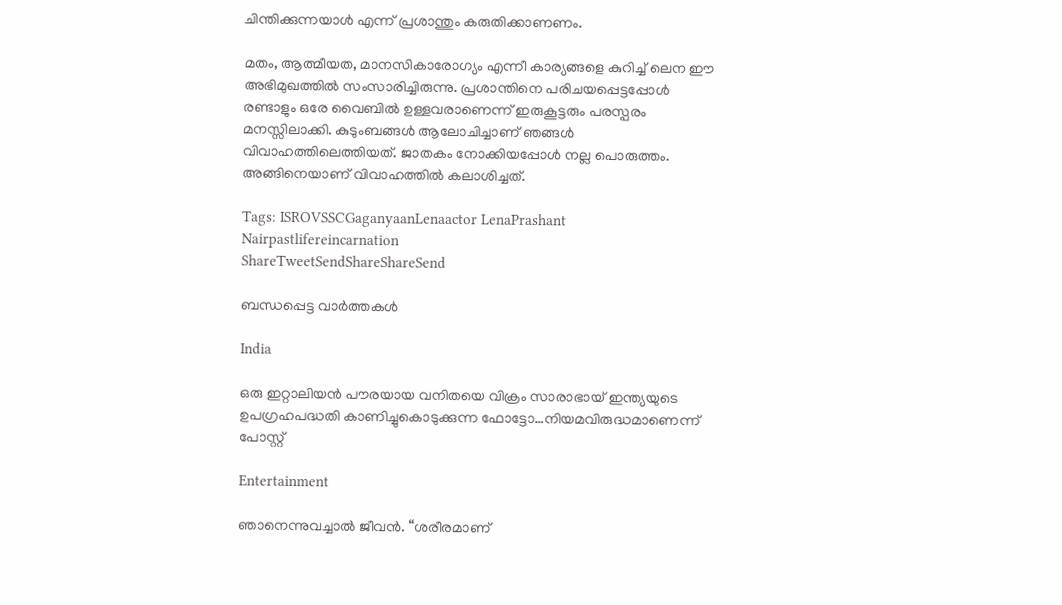ചിന്തിക്കുന്നയാള്‍ എന്ന് പ്രശാന്തും കരുതിക്കാണണം.

മതം, ആത്മീയത, മാനസികാരോഗ്യം എന്നീ കാര്യങ്ങളെ കുറിച്ച് ലെന ഈ അഭിമുഖത്തില്‍ സംസാരിച്ചിരുന്നു. പ്രശാന്തിനെ പരിചയപ്പെട്ടപ്പോള്‍ രണ്ടാളും ഒരേ വൈബില്‍ ഉള്ളവരാണെന്ന് ഇരുകൂട്ടരും പരസ്പരം മനസ്സിലാക്കി. കുടുംബങ്ങള്‍ ആലോചിച്ചാണ് ഞങ്ങള്‍ വിവാഹത്തിലെത്തിയത്. ജാതകം നോക്കിയപ്പോള്‍ നല്ല പൊരുത്തം. അങ്ങിനെയാണ് വിവാഹത്തില്‍ കലാശിച്ചത്.

Tags: ISROVSSCGaganyaanLenaactor LenaPrashant Nairpastlifereincarnation
ShareTweetSendShareShareSend

ബന്ധപ്പെട്ട വാര്‍ത്തകള്‍

India

ഒരു ഇറ്റാലിയന്‍ പൗരയായ വനിതയെ വിക്രം സാരാഭായ് ഇന്ത്യയുടെ ഉപഗ്രഹപദ്ധതി കാണിച്ചുകൊടുക്കുന്ന ഫോട്ടോ…നിയമവിരുദ്ധമാണെന്ന് പോസ്റ്റ്

Entertainment

ഞാനെന്നുവച്ചാൽ ജീവൻ. “ശരീരമാണ്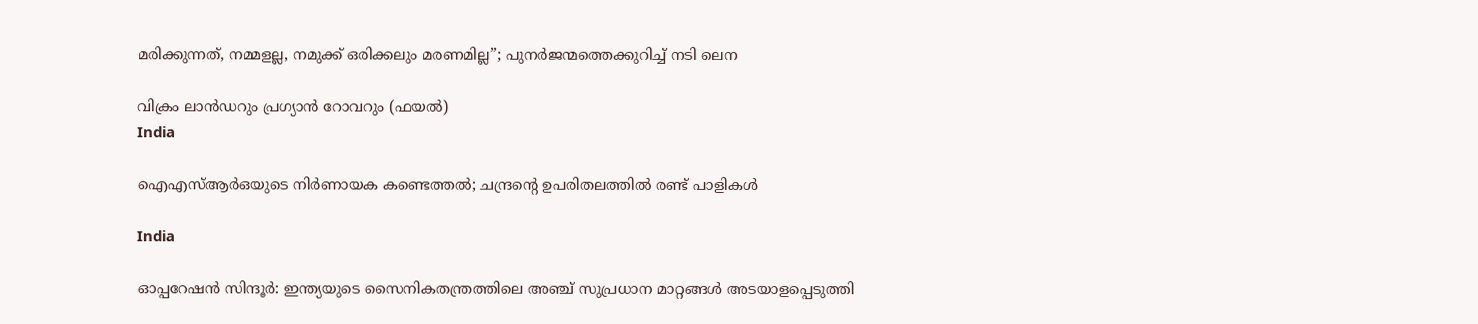മരിക്കുന്നത്, നമ്മളല്ല, നമുക്ക് ഒരിക്കലും മരണമില്ല”; പുനർജന്മത്തെക്കുറിച്ച് നടി ലെന

വിക്രം ലാന്‍ഡറും പ്രഗ്യാന്‍ റോവറും (ഫയല്‍)
India

ഐഎസ്ആര്‍ഒയുടെ നിര്‍ണായക കണ്ടെത്തല്‍; ചന്ദ്രന്റെ ഉപരിതലത്തില്‍ രണ്ട് പാളികള്‍

India

ഓപ്പറേഷന്‍ സിന്ദൂര്‍: ഇന്ത്യയുടെ സൈനികതന്ത്രത്തിലെ അഞ്ച് സുപ്രധാന മാറ്റങ്ങള്‍ അടയാളപ്പെടുത്തി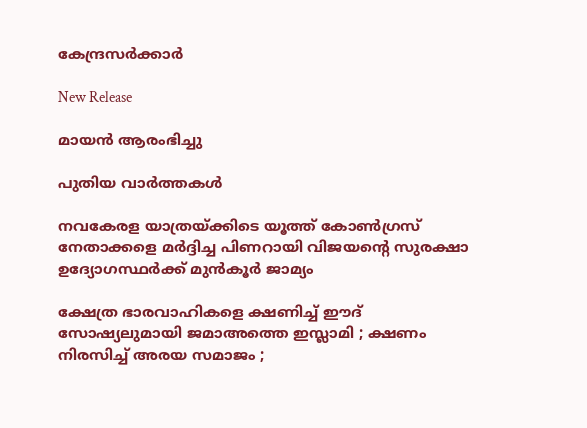കേന്ദ്രസര്‍ക്കാര്‍

New Release

മായൻ ആരംഭിച്ചു

പുതിയ വാര്‍ത്തകള്‍

നവകേരള യാത്രയ്‌ക്കിടെ യൂത്ത് കോണ്‍ഗ്രസ് നേതാക്കളെ മര്‍ദ്ദിച്ച പിണറായി വിജയന്റെ സുരക്ഷാ ഉദ്യോഗസ്ഥര്‍ക്ക് മുന്‍കൂര്‍ ജാമ്യം

ക്ഷേത്ര ഭാരവാഹികളെ ക്ഷണിച്ച് ഈദ് സോഷ്യലുമായി ജമാഅത്തെ ഇസ്ലാമി ; ക്ഷണം നിരസിച്ച് അരയ സമാജം ;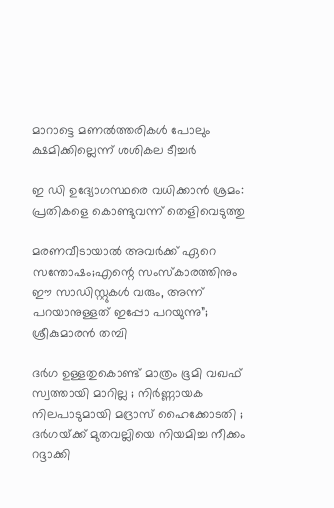മാറാട്ടെ മണൽത്തരികൾ പോലും ക്ഷമിക്കില്ലെന്ന് ശശികല ടീച്ചർ

ഇ ഡി ഉദ്യോഗസ്ഥരെ വധിക്കാൻ ശ്രമം: പ്രതികളെ കൊണ്ടുവന്ന് തെളിവെടുത്തു

മരണവീടായാൽ അവർക്ക് ഏറെ സന്തോഷം;എന്റെ സംസ്‍കാരത്തിനും ഈ സാഡിസ്റ്റുകള്‍ വരും, അന്ന് പറ‍യാനുള്ളത് ഇപ്പോ പറയുന്നു”; ശ്രീകുമാരൻ തമ്പി

ദർഗ ഉള്ളതുകൊണ്ട് മാത്രം ഭൂമി വഖഫ് സ്വത്തായി മാറില്ല ; നിർണ്ണായക നിലപാടുമായി മദ്രാസ് ഹൈക്കോടതി ; ദർഗയ്‌ക്ക് മുതവല്ലിയെ നിയമിച്ച നീക്കം റദ്ദാക്കി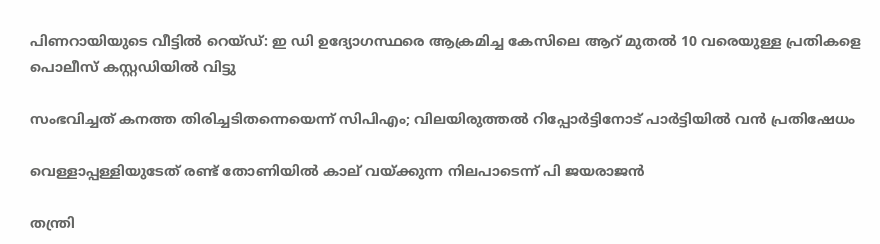പിണറായിയുടെ വീട്ടില്‍ റെയ്ഡ്: ഇ ഡി ഉദ്യോഗസ്ഥരെ ആക്രമിച്ച കേസിലെ ആറ് മുതല്‍ 10 വരെയുള്ള പ്രതികളെ പൊലീസ് കസ്റ്റഡിയില്‍ വിട്ടു

സംഭവിച്ചത് കനത്ത തിരിച്ചടിതന്നെയെന്ന് സിപിഎം; വിലയിരുത്തൽ റിപ്പോർട്ടിനോട് പാർട്ടിയിൽ വൻ പ്രതിഷേധം

വെള്ളാപ്പള്ളിയുടേത് രണ്ട് തോണിയില്‍ കാല് വയ്‌ക്കുന്ന നിലപാടെന്ന് പി ജയരാജന്‍

തന്ത്രി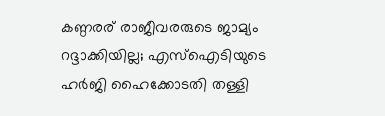കണ്ഠരര് രാജീവരരുടെ ജാമ്യം റദ്ദാക്കിയില്ല; എസ്ഐടിയുടെ ഹർജി ഹൈക്കോടതി തള്ളി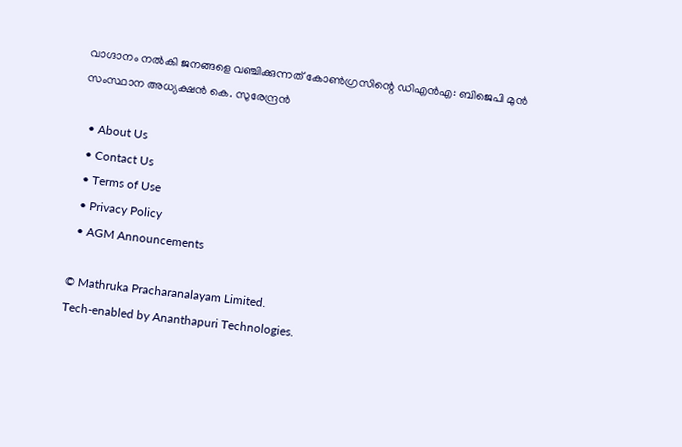വാഗ്ദാനം നൽകി ജനങ്ങളെ വഞ്ചിക്കുന്നത് കോൺഗ്രസിന്റെ ഡിഎൻഎ: ബിജെപി മുൻ സംസ്ഥാന അധ്യക്ഷൻ കെ. സുരേന്ദ്രൻ

  • About Us
  • Contact Us
  • Terms of Use
  • Privacy Policy
  • AGM Announcements

© Mathruka Pracharanalayam Limited.
Tech-enabled by Ananthapuri Technologies.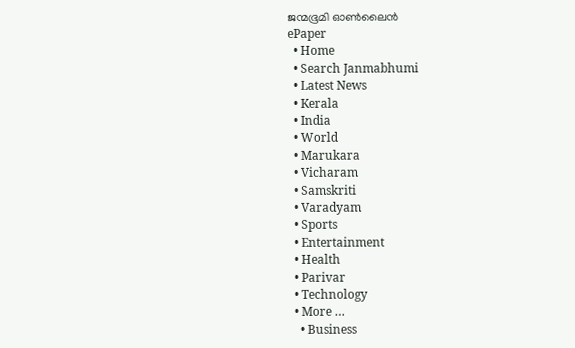ജന്മഭൂമി ഓണ്‍ലൈന്‍
ePaper
  • Home
  • Search Janmabhumi
  • Latest News
  • Kerala
  • India
  • World
  • Marukara
  • Vicharam
  • Samskriti
  • Varadyam
  • Sports
  • Entertainment
  • Health
  • Parivar
  • Technology
  • More …
    • Business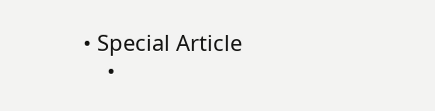• Special Article
    •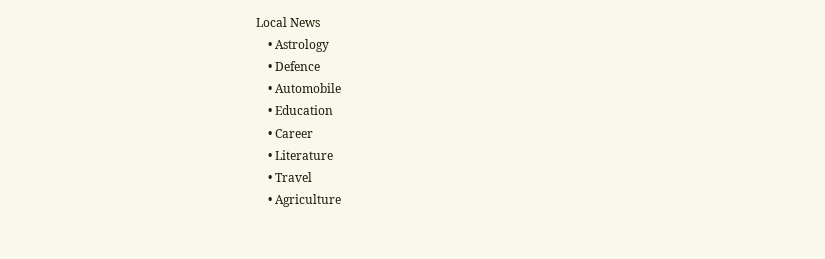Local News
    • Astrology
    • Defence
    • Automobile
    • Education
    • Career
    • Literature
    • Travel
    • Agriculture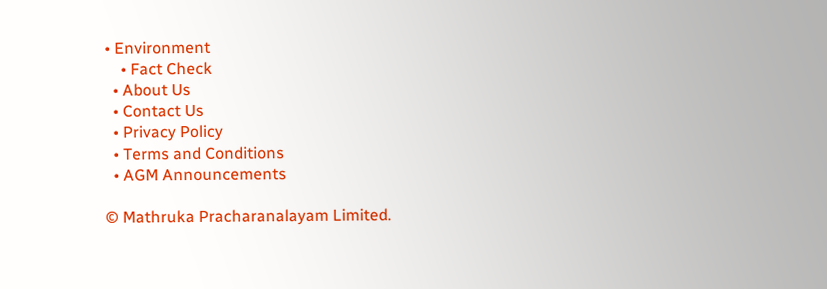• Environment
    • Fact Check
  • About Us
  • Contact Us
  • Privacy Policy
  • Terms and Conditions
  • AGM Announcements

© Mathruka Pracharanalayam Limited.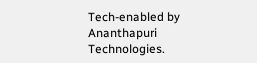Tech-enabled by Ananthapuri Technologies.